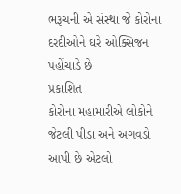ભરૂચની એ સંસ્થા જે કોરોના દરદીઓને ઘરે ઓક્સિજન પહોંચાડે છે
પ્રકાશિત
કોરોના મહામારીએ લોકોને જેટલી પીડા અને અગવડો આપી છે એટલો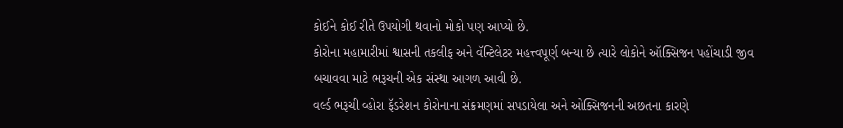કોઈને કોઈ રીતે ઉપયોગી થવાનો મોકો પણ આપ્યો છે.
કોરોના મહામારીમાં શ્વાસની તકલીફ અને વૅન્ટિલેટર મહત્ત્વપૂર્ણ બન્યા છે ત્યારે લોકોને ઑક્સિજન પહોંચાડી જીવ બચાવવા માટે ભરૂચની એક સંસ્થા આગળ આવી છે.
વર્લ્ડ ભરૂચી વ્હોરા ફૅડરેશન કોરોનાના સંક્રમણમાં સપડાયેલા અને ઓક્સિજનની અછતના કારણે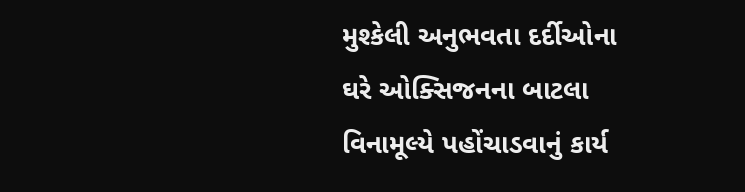મુશ્કેલી અનુભવતા દર્દીઓના ઘરે ઓક્સિજનના બાટલા વિનામૂલ્યે પહોંચાડવાનું કાર્ય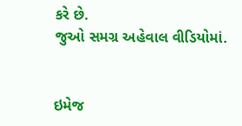કરે છે.
જુઓ સમગ્ર અહેવાલ વીડિયોમાં.


ઇમેજ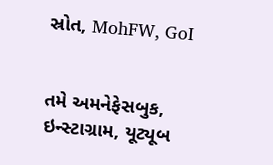સ્રોત, MohFW, GoI


તમે અમનેફેસબુક, ઇન્સ્ટાગ્રામ, યૂટ્યૂબ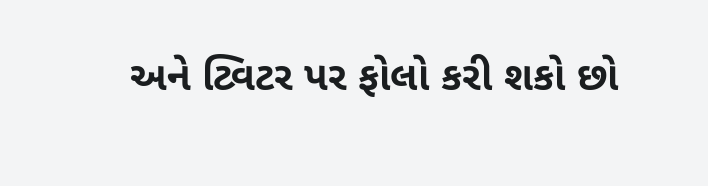અને ટ્વિટર પર ફોલો કરી શકો છો